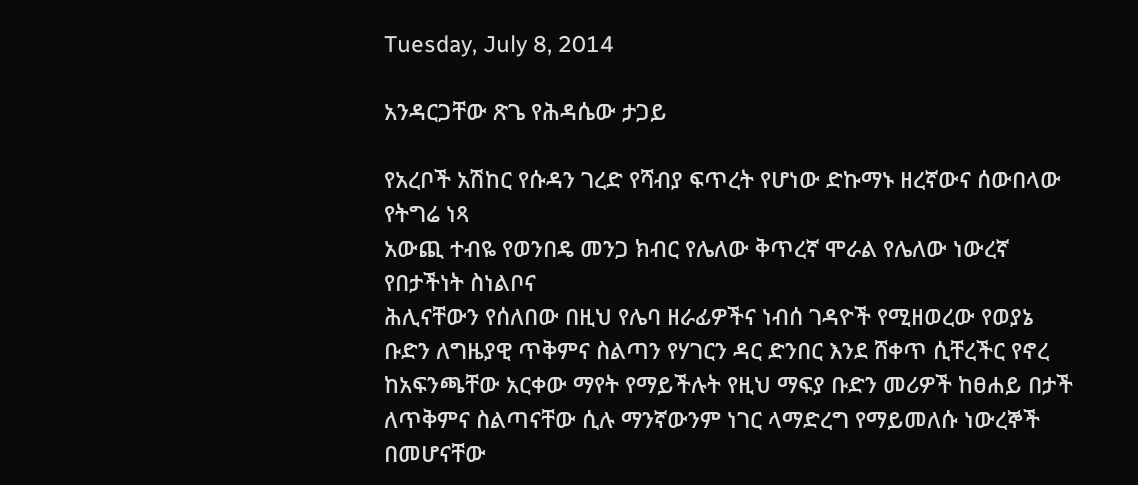Tuesday, July 8, 2014

አንዳርጋቸው ጽጌ የሕዳሴው ታጋይ

የአረቦች አሽከር የሱዳን ገረድ የሻብያ ፍጥረት የሆነው ድኩማኑ ዘረኛውና ሰውበላው የትግሬ ነጻ
አውጪ ተብዬ የወንበዴ መንጋ ክብር የሌለው ቅጥረኛ ሞራል የሌለው ነውረኛ የበታችነት ስነልቦና
ሕሊናቸውን የሰለበው በዚህ የሌባ ዘራፊዎችና ነብሰ ገዳዮች የሚዘወረው የወያኔ ቡድን ለግዜያዊ ጥቅምና ስልጣን የሃገርን ዳር ድንበር እንደ ሸቀጥ ሲቸረችር የኖረ ከአፍንጫቸው አርቀው ማየት የማይችሉት የዚህ ማፍያ ቡድን መሪዎች ከፀሐይ በታች ለጥቅምና ስልጣናቸው ሲሉ ማንኛውንም ነገር ላማድረግ የማይመለሱ ነውረኞች በመሆናቸው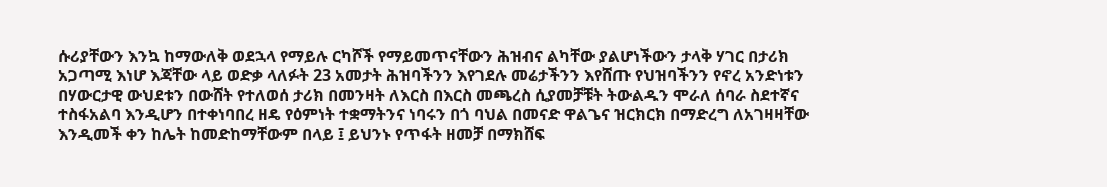ሱሪያቸውን እንኳ ከማውለቅ ወደኋላ የማይሉ ርካሾች የማይመጥናቸውን ሕዝብና ልካቸው ያልሆነችውን ታላቅ ሃገር በታሪክ አጋጣሚ እነሆ እጃቸው ላይ ወድቃ ላለፉት 23 አመታት ሕዝባችንን እየገደሉ መሬታችንን እየሸጡ የህዝባችንን የኖረ አንድነቱን በሃውርታዊ ውህደቱን በውሸት የተለወሰ ታሪክ በመንዛት ለእርስ በእርስ መጫረስ ሲያመቻቹት ትውልዱን ሞራለ ሰባራ ስደተኛና ተስፋአልባ እንዲሆን በተቀነባበረ ዘዴ የዕምነት ተቋማትንና ነባሩን በጎ ባህል በመናድ ዋልጌና ዝርክርክ በማድረግ ለአገዛዛቸው እንዲመች ቀን ከሌት ከመድከማቸውም በላይ ፤ ይህንኑ የጥፋት ዘመቻ በማክሸፍ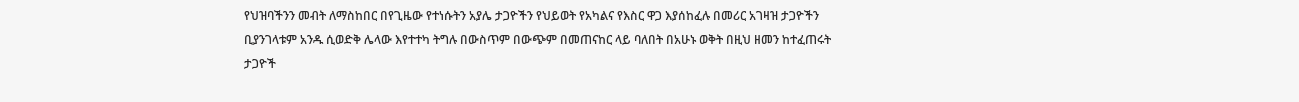የህዝባችንን መብት ለማስከበር በየጊዜው የተነሱትን አያሌ ታጋዮችን የህይወት የአካልና የእስር ዋጋ እያሰከፈሉ በመሪር አገዛዝ ታጋዮችን ቢያንገላቱም አንዱ ሲወድቅ ሌላው እየተተካ ትግሉ በውስጥም በውጭም በመጠናከር ላይ ባለበት በአሁኑ ወቅት በዚህ ዘመን ከተፈጠሩት ታጋዮች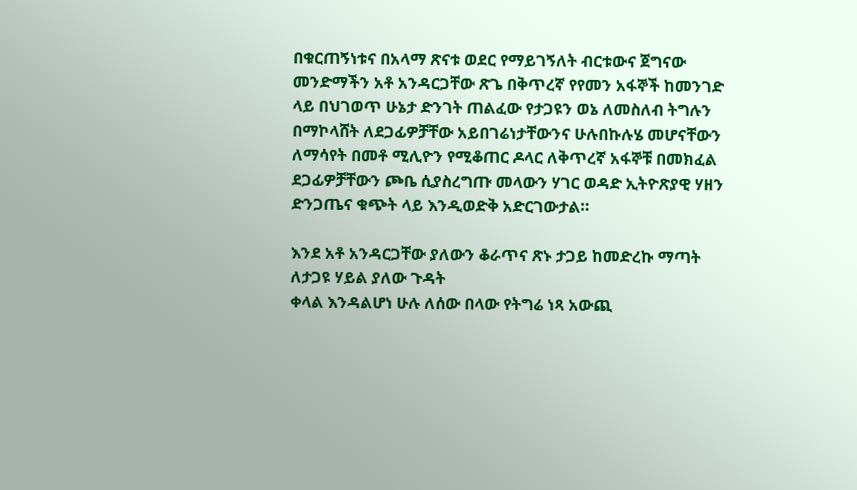በቁርጠኝነቱና በአላማ ጽናቱ ወደር የማይገኝለት ብርቱውና ጀግናው መንድማችን አቶ አንዳርጋቸው ጽጌ በቅጥረኛ የየመን አፋኞች ከመንገድ ላይ በህገወጥ ሁኔታ ድንገት ጠልፈው የታጋዩን ወኔ ለመስለብ ትግሉን በማኮላሸት ለደጋፊዎቻቸው አይበገሬነታቸውንና ሁሉበኩሉሄ መሆናቸውን ለማሳየት በመቶ ሚሊዮን የሚቆጠር ዶላር ለቅጥረኛ አፋኞቹ በመክፈል ደጋፊዎቻቸውን ጮቤ ሲያስረግጡ መላውን ሃገር ወዳድ ኢትዮጽያዊ ሃዘን ድንጋጤና ቁጭት ላይ እንዲወድቅ አድርገውታል።

እንደ አቶ አንዳርጋቸው ያለውን ቆራጥና ጽኑ ታጋይ ከመድረኩ ማጣት ለታጋዩ ሃይል ያለው ጉዳት
ቀላል እንዳልሆነ ሁሉ ለሰው በላው የትግሬ ነጻ አውጪ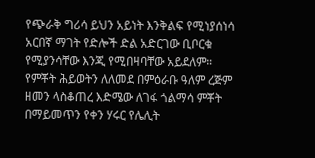የጭራቅ ግሪሳ ይህን አይነት እንቅልፍ የሚነያሰነሳ አርበኛ ማገት የድሎች ድል አድርገው ቢቦርቁ የሚያንሳቸው እንጂ የሚበዛባቸው አይደለም። የምቾት ሕይወትን ለለመደ በምዕራቡ ዓለም ረጅም ዘመን ላስቆጠረ እድሜው ለገፋ ጎልማሳ ምቾት በማይመጥን የቀን ሃሩር የሌሊት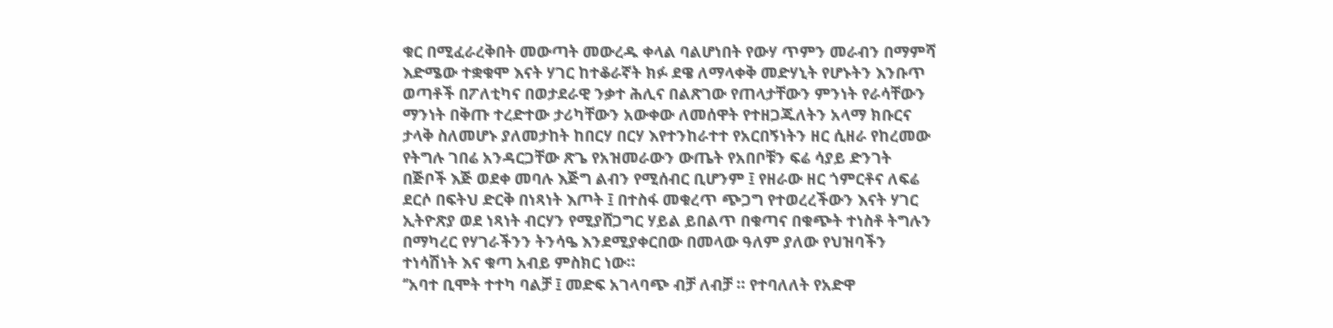ቁር በሚፈራረቅበት መውጣት መውረዱ ቀላል ባልሆነበት የውሃ ጥምን መራብን በማምሻ እድሜው ተቋቁሞ እናት ሃገር ከተቆራኛት ክፉ ደዌ ለማላቀቅ መድሃኒት የሆኑትን እንቡጥ ወጣቶች በፖለቲካና በወታደራዊ ንቃተ ሕሊና በልጽገው የጠላታቸውን ምንነት የራሳቸውን ማንነት በቅጡ ተረድተው ታሪካቸውን አውቀው ለመሰዋት የተዘጋጁለትን አላማ ክቡርና ታላቅ ስለመሆኑ ያለመታከት ከበርሃ በርሃ እየተንከራተተ የአርበኝነትን ዘር ሲዘራ የከረመው የትግሉ ገበሬ አንዳርጋቸው ጽጌ የአዝመራውን ውጤት የአበቦቹን ፍሬ ሳያይ ድንገት በጅቦች እጅ ወደቀ መባሉ እጅግ ልብን የሚሰብር ቢሆንም ፤ የዘራው ዘር ጎምርቶና ለፍሬ ደርሶ በፍትህ ድርቅ በነጻነት እጦት ፤ በተስፋ መቁረጥ ጭጋግ የተወረረችውን እናት ሃገር ኢትዮጽያ ወደ ነጻነት ብርሃን የሚያሸጋግር ሃይል ይበልጥ በቁጣና በቁጭት ተነስቶ ትግሉን በማካረር የሃገራችንን ትንሳዔ እንደሚያቀርበው በመላው ዓለም ያለው የህዝባችን ተነሳሽነት እና ቁጣ አብይ ምስክር ነው።
‘’አባተ ቢሞት ተተካ ባልቻ ፤ መድፍ አገላባጭ ብቻ ለብቻ ። የተባለለት የአድዋ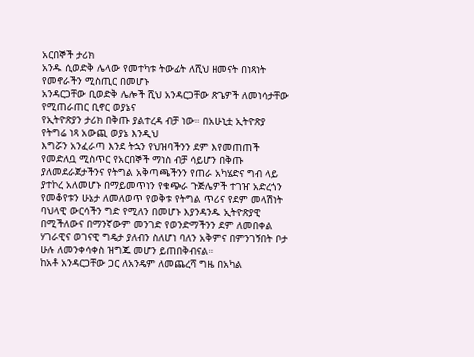አርበኞች ታሪክ
አንዱ ሲወድቅ ሌላው የመተካቱ ትውፊት ለሺህ ዘመናት በነጻነት የመኖራችን ሚስጢር በመሆኑ
አንዳርጋቸው ቢወድቅ ሌሎች ሺህ አንዳርጋቸው ጽጌዎች ለመነሳታቸው የሚጠራጠር ቢኖር ወያኔና
የኢትዮጽያን ታሪክ በቅጡ ያልተረዳ ብቻ ነው። በአሁኒቷ ኢትዮጽያ የትግሬ ነጻ አውጪ ወያኔ እንዲህ
እግሯን አንፈራጣ እንደ ትኋን የህዝባችንን ደም እየመጠጠች የመድለቧ ሚስጥር የአርበኞች ማነስ ብቻ ሳይሆን በቅጡ ያለመደራጀታችንና የትግል አቅጣጫችንን የጠራ አካሄድና ግብ ላይ ያተኮረ አለመሆኑ በማይመጥነን የቁጭራ ጉጅሌዎች ተገዠ አድረጎን የመቆየቱን ሁኔታ ለመለወጥ የወቅቱ የትግል ጥሪና የደም መላሽነት ባህላዊ ውርሳችን ግድ የሚለን በመሆኑ እያንዳንዱ ኢትዮጽያዊ በሚችለውና በማንኛውም መንገድ የወንድማችንን ደም ለመበቀል ሃገራዊና ወገናዊ ግዴታ ያለብን ስለሆነ ባለን አቅምና በምንገኝበት ቦታ ሁሉ ለመንቀሳቀስ ዝግጁ መሆን ይጠበቅብናል።
ከአቶ አንዳርጋቸው ጋር ለአንዴም ለመጨረሻ ግዜ በአካል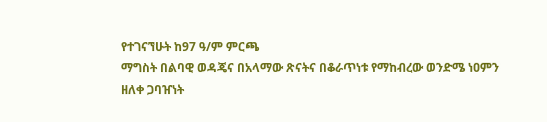የተገናኘሁት ከ97 ዓ/ም ምርጫ
ማግስት በልባዊ ወዳጄና በአላማው ጽናትና በቆራጥነቱ የማከብረው ወንድሜ ነዐምን ዘለቀ ጋባዠነት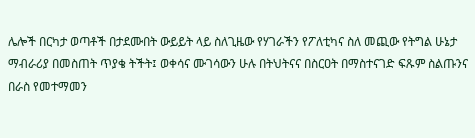ሌሎች በርካታ ወጣቶች በታደሙበት ውይይት ላይ ስለጊዜው የሃገራችን የፖለቲካና ስለ መጪው የትግል ሁኔታ ማብራሪያ በመስጠት ጥያቄ ትችት፤ ወቀሳና ሙገሳውን ሁሉ በትህትናና በስርዐት በማስተናገድ ፍጹም ስልጡንና በራስ የመተማመን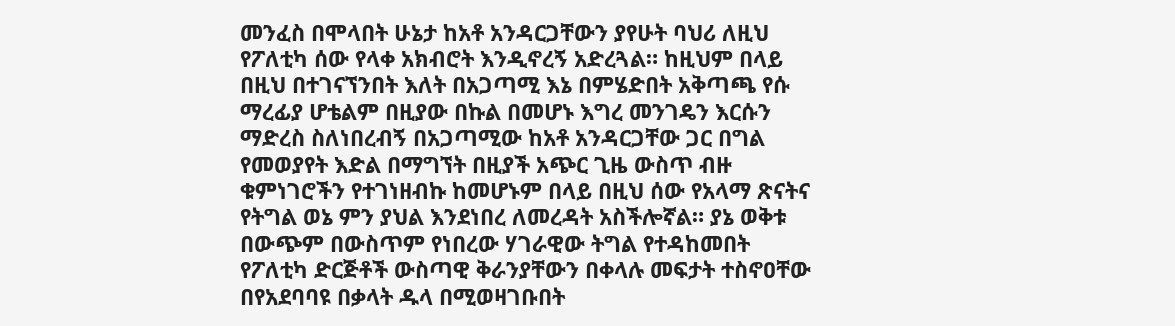መንፈስ በሞላበት ሁኔታ ከአቶ አንዳርጋቸውን ያየሁት ባህሪ ለዚህ የፖለቲካ ሰው የላቀ አክብሮት እንዲኖረኝ አድረጓል። ከዚህም በላይ በዚህ በተገናኘንበት እለት በአጋጣሚ እኔ በምሄድበት አቅጣጫ የሱ ማረፊያ ሆቴልም በዚያው በኩል በመሆኑ እግረ መንገዴን እርሱን ማድረስ ስለነበረብኝ በአጋጣሚው ከአቶ አንዳርጋቸው ጋር በግል የመወያየት እድል በማግኘት በዚያች አጭር ጊዜ ውስጥ ብዙ ቁምነገሮችን የተገነዘብኩ ከመሆኑም በላይ በዚህ ሰው የአላማ ጽናትና የትግል ወኔ ምን ያህል እንደነበረ ለመረዳት አስችሎኛል። ያኔ ወቅቱ በውጭም በውስጥም የነበረው ሃገራዊው ትግል የተዳከመበት የፖለቲካ ድርጅቶች ውስጣዊ ቅራንያቸውን በቀላሉ መፍታት ተስኖዐቸው በየአደባባዩ በቃላት ዱላ በሚወዛገቡበት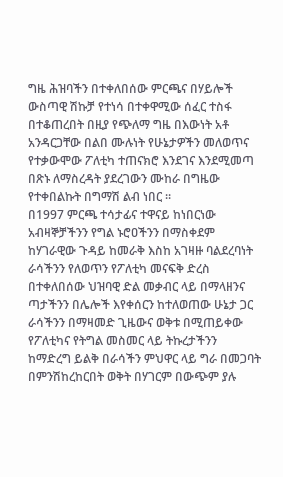ግዜ ሕዝባችን በተቀለበሰው ምርጫና በሃይሎች ውስጣዊ ሽኩቻ የተነሳ በተቀዋሚው ሰፈር ተስፋ በተቆጠረበት በዚያ የጭለማ ግዜ በእውነት አቶ አንዳርጋቸው በልበ ሙሉነት የሁኔታዎችን መለወጥና የተቃውሞው ፖለቲካ ተጠናክሮ እንደገና እንደሚመጣ በጽኑ ለማስረዳት ያደረገውን ሙከራ በግዜው የተቀበልኩት በግማሽ ልብ ነበር ።
በ1997 ምርጫ ተሳታፊና ተዋናይ ከነበርነው አብዛኞቻችንን የግል ኑሮዐችንን በማስቀደም
ከሃገራዊው ጉዳይ ከመራቅ እስከ አገዛዙ ባልደረባነት ራሳችንን የለወጥን የፖለቲካ መናፍቅ ድረስ
በተቀለበሰው ህዝባዊ ድል መቃብር ላይ በማላዘንና ጣታችንን በሌሎች እየቀሰርን ከተለወጠው ሁኔታ ጋር ራሳችንን በማዛመድ ጊዜውና ወቅቱ በሚጠይቀው የፖለቲካና የትግል መስመር ላይ ትኩረታችንን
ከማድረግ ይልቅ በራሳችን ምህዋር ላይ ግራ በመጋባት በምንሽከረከርበት ወቅት በሃገርም በውጭም ያሉ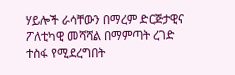ሃይሎች ራሳቸውን በማረም ድርጅታዊና ፖለቲካዊ መሻሻል በማምጣት ረገድ ተስፋ የሚደረግበት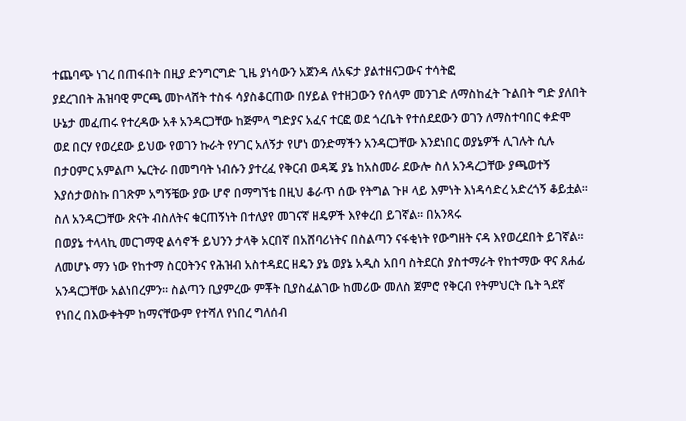ተጨባጭ ነገረ በጠፋበት በዚያ ድንግርግድ ጊዜ ያነሳውን አጀንዳ ለአፍታ ያልተዘናጋውና ተሳትፎ
ያደረገበት ሕዝባዊ ምርጫ መኮላሸት ተስፋ ሳያስቆርጠው በሃይል የተዘጋውን የሰላም መንገድ ለማስከፈት ጉልበት ግድ ያለበት ሁኔታ መፈጠሩ የተረዳው አቶ አንዳርጋቸው ከጅምላ ግድያና አፈና ተርፎ ወደ ጎረቤት የተሰደደውን ወገን ለማስተባበር ቀድሞ ወደ በርሃ የወረደው ይህው የወገን ኩራት የሃገር አለኝታ የሆነ ወንድማችን አንዳርጋቸው እንደነበር ወያኔዎች ሊገሉት ሲሉ በታዐምር አምልጦ ኤርትራ በመግባት ነብሱን ያተረፈ የቅርብ ወዳጄ ያኔ ከአስመራ ደውሎ ስለ አንዳረጋቸው ያጫወተኝ እያሰታወስኩ በገጽም አግኝቼው ያው ሆኖ በማግኘቴ በዚህ ቆራጥ ሰው የትግል ጉዞ ላይ እምነት እነዳሳድረ አድረጎኝ ቆይቷል።
ስለ አንዳርጋቸው ጽናት ብስለትና ቁርጠኝነት በተለያየ መገናኛ ዘዴዎች እየቀረበ ይገኛል። በአንጻሩ
በወያኔ ተላላኪ መርገማዊ ልሳኖች ይህንን ታላቅ አርበኛ በአሸባሪነትና በስልጣን ናፋቂነት የውግዘት ናዳ እየወረደበት ይገኛል። ለመሆኑ ማን ነው የከተማ ስርዐትንና የሕዝብ አስተዳደር ዘዴን ያኔ ወያኔ አዲስ አበባ ስትደርስ ያስተማራት የከተማው ዋና ጸሐፊ አንዳርጋቸው አልነበረምን። ስልጣን ቢያምረው ምቾት ቢያስፈልገው ከመሪው መለስ ጀምሮ የቅርብ የትምህርት ቤት ጓደኛ የነበረ በእውቀትም ከማናቸውም የተሻለ የነበረ ግለሰብ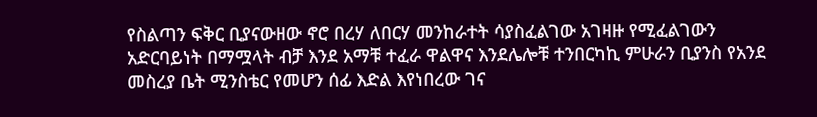የስልጣን ፍቅር ቢያናውዘው ኖሮ በረሃ ለበርሃ መንከራተት ሳያስፈልገው አገዛዙ የሚፈልገውን አድርባይነት በማሟላት ብቻ እንደ አማቹ ተፈራ ዋልዋና እንደሌሎቹ ተንበርካኪ ምሁራን ቢያንስ የአንደ መስረያ ቤት ሚንስቴር የመሆን ሰፊ እድል እየነበረው ገና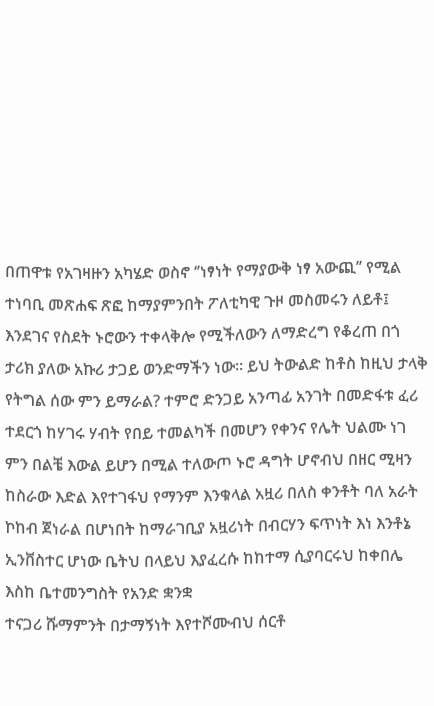በጠዋቱ የአገዛዙን አካሄድ ወስኖ ‘’ነፃነት የማያውቅ ነፃ አውጪ’’ የሚል ተነባቢ መጽሐፍ ጽፎ ከማያምንበት ፖለቲካዊ ጉዞ መስመሩን ለይቶ፤ እንደገና የስደት ኑሮውን ተቀላቅሎ የሚችለውን ለማድረግ የቆረጠ በጎ ታሪክ ያለው አኩሪ ታጋይ ወንድማችን ነው። ይህ ትውልድ ከቶስ ከዚህ ታላቅ የትግል ሰው ምን ይማራል? ተምሮ ድንጋይ አንጣፊ አንገት በመድፋቱ ፈሪ ተደርጎ ከሃገሩ ሃብት የበይ ተመልካች በመሆን የቀንና የሌት ህልሙ ነገ ምን በልቼ እውል ይሆን በሚል ተለውጦ ኑሮ ዳግት ሆኖብህ በዘር ሚዛን ከስራው እድል እየተገፋህ የማንም እንቁላል አዟሪ በለስ ቀንቶት ባለ አራት ኮከብ ጀነራል በሆነበት ከማራገቢያ አዟሪነት በብርሃን ፍጥነት እነ እንቶኔ ኢንቨስተር ሆነው ቤትህ በላይህ እያፈረሱ ከከተማ ሲያባርሩህ ከቀበሌ እስከ ቤተመንግስት የአንድ ቋንቋ
ተናጋሪ ሹማምንት በታማኝነት እየተሾሙብህ ሰርቶ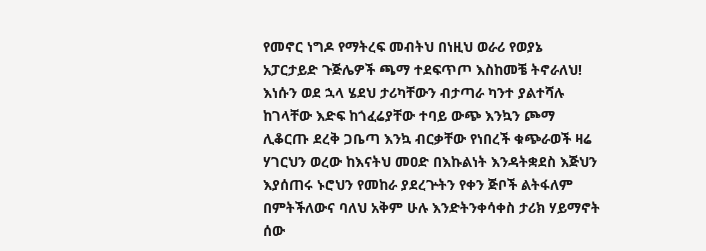የመኖር ነግዶ የማትረፍ መብትህ በነዚህ ወራሪ የወያኔ አፓርታይድ ጉጅሌዎች ጫማ ተደፍጥጦ እስከመቼ ትኖራለህ! እነሱን ወደ ኋላ ሄደህ ታሪካቸውን ብታጣራ ካንተ ያልተሻሉ ከገላቸው እድፍ ከጎፈሬያቸው ተባይ ውጭ እንኳን ጮማ ሊቆርጡ ደረቅ ጋቤጣ እንኳ ብርቃቸው የነበረች ቁጭራወች ዛሬ ሃገርህን ወረው ከእናትህ መዐድ በእኩልነት እንዳትቋደስ እጅህን እያሰጠሩ ኑሮህን የመከራ ያደረጕትን የቀን ጅቦች ልትፋለም በምትችለውና ባለህ አቅም ሁሉ እንድትንቀሳቀስ ታሪክ ሃይማኖት ሰው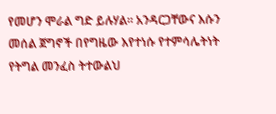የመሆን ሞራል ግድ ይሉሃል። አንዳርጋቸውና እሱን መሰል ጀግኖች በየግዜው እየተነሱ የተምሳሌትነት የትግል መንፈስ ትተውልህ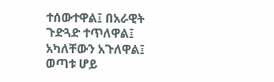ተሰውተዋል፤ በአራዊት ጉድጓድ ተጥለዋል፤ አካለቸውን አጉለዋል፤ ወጣቱ ሆይ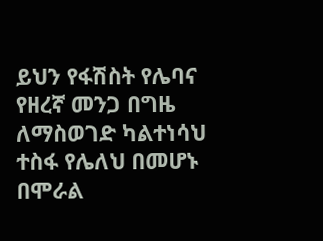ይህን የፋሽስት የሌባና የዘረኛ መንጋ በግዜ ለማስወገድ ካልተነሳህ ተስፋ የሌለህ በመሆኑ በሞራል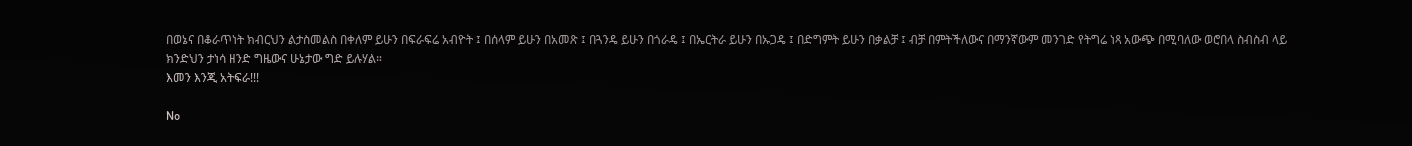በወኔና በቆራጥነት ክብርህን ልታስመልስ በቀለም ይሁን በፍራፍሬ አብዮት ፤ በሰላም ይሁን በአመጽ ፤ በጓንዴ ይሁን በጎራዴ ፤ በኤርትራ ይሁን በኡጋዴ ፤ በድግምት ይሁን በቃልቻ ፤ ብቻ በምትችለውና በማንኛውም መንገድ የትግሬ ነጻ አውጭ በሚባለው ወሮበላ ስብስብ ላይ ክንድህን ታነሳ ዘንድ ግዜውና ሁኔታው ግድ ይሉሃል።
እመን እንጂ አትፍራ!!!

No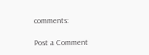comments:

Post a Comment